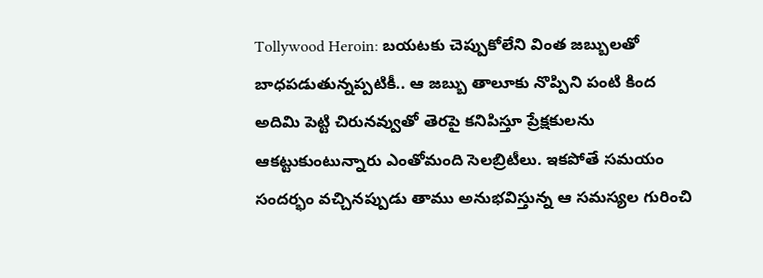Tollywood Heroin: బయటకు చెప్పుకోలేని వింత జబ్బులతో బాధపడుతున్నప్పటికీ.. ఆ జబ్బు తాలూకు నొప్పిని పంటి కింద అదిమి పెట్టి చిరునవ్వుతో తెరపై కనిపిస్తూ ప్రేక్షకులను ఆకట్టుకుంటున్నారు ఎంతోమంది సెలబ్రిటీలు. ఇకపోతే సమయం సందర్భం వచ్చినప్పుడు తాము అనుభవిస్తున్న ఆ సమస్యల గురించి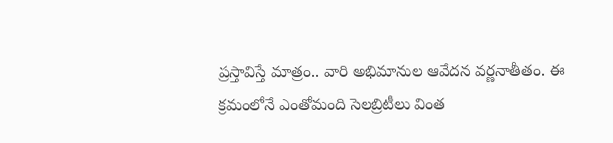ప్రస్తావిస్తే మాత్రం.. వారి అభిమానుల ఆవేదన వర్ణనాతీతం. ఈ క్రమంలోనే ఎంతోమంది సెలబ్రిటీలు వింత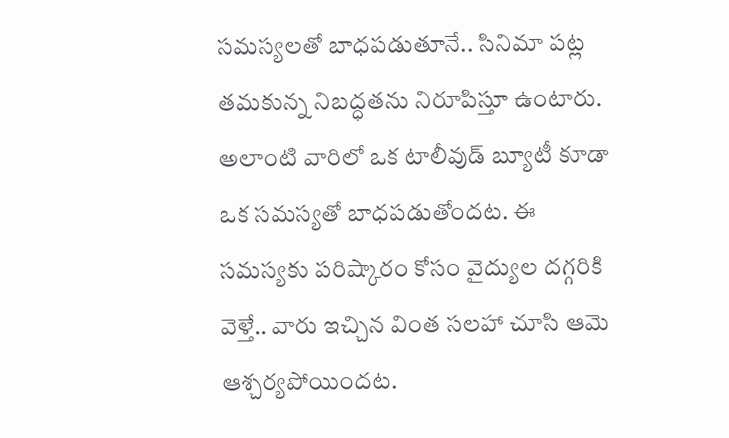సమస్యలతో బాధపడుతూనే.. సినిమా పట్ల తమకున్న నిబద్ధతను నిరూపిస్తూ ఉంటారు. అలాంటి వారిలో ఒక టాలీవుడ్ బ్యూటీ కూడా ఒక సమస్యతో బాధపడుతోందట. ఈ సమస్యకు పరిష్కారం కోసం వైద్యుల దగ్గరికి వెళ్తే.. వారు ఇచ్చిన వింత సలహా చూసి ఆమె ఆశ్చర్యపోయిందట.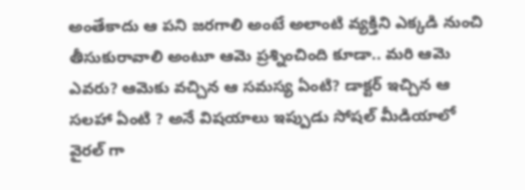అంతేకాదు ఆ పని జరగాలి అంటే అలాంటి వ్యక్తిని ఎక్కడి నుంచి తీసుకురావాలి అంటూ ఆమె ప్రశ్నించింది కూడా.. మరి ఆమె ఎవరు? ఆమెకు వచ్చిన ఆ సమస్య ఏంటి? డాక్టర్ ఇచ్చిన ఆ సలహా ఏంటి ? అనే విషయాలు ఇప్పుడు సోషల్ మీడియాలో వైరల్ గా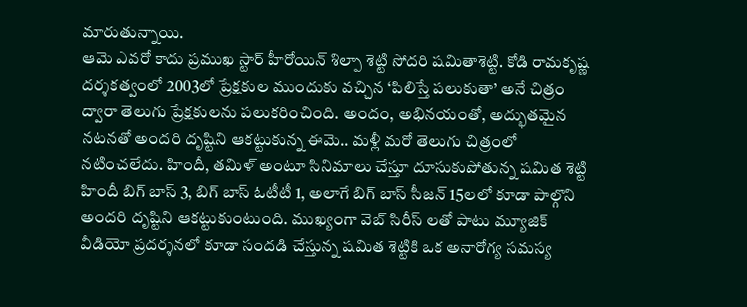మారుతున్నాయి.
ఆమె ఎవరో కాదు ప్రముఖ స్టార్ హీరోయిన్ శిల్పా శెట్టి సోదరి షమితాశెట్టి. కోడి రామకృష్ణ దర్శకత్వంలో 2003లో ప్రేక్షకుల ముందుకు వచ్చిన ‘పిలిస్తే పలుకుతా’ అనే చిత్రం ద్వారా తెలుగు ప్రేక్షకులను పలుకరించింది. అందం, అభినయంతో, అద్భుతమైన నటనతో అందరి దృష్టిని ఆకట్టుకున్న ఈమె.. మళ్లీ మరో తెలుగు చిత్రంలో నటించలేదు. హిందీ, తమిళ్ అంటూ సినిమాలు చేస్తూ దూసుకుపోతున్న షమిత శెట్టి హిందీ బిగ్ బాస్ 3, బిగ్ బాస్ ఓటీటీ 1, అలాగే బిగ్ బాస్ సీజన్ 15లలో కూడా పాల్గొని అందరి దృష్టిని ఆకట్టుకుంటుంది. ముఖ్యంగా వెబ్ సిరీస్ లతో పాటు మ్యూజిక్ వీడియో ప్రదర్శనలో కూడా సందడి చేస్తున్న షమిత శెట్టికి ఒక అనారోగ్య సమస్య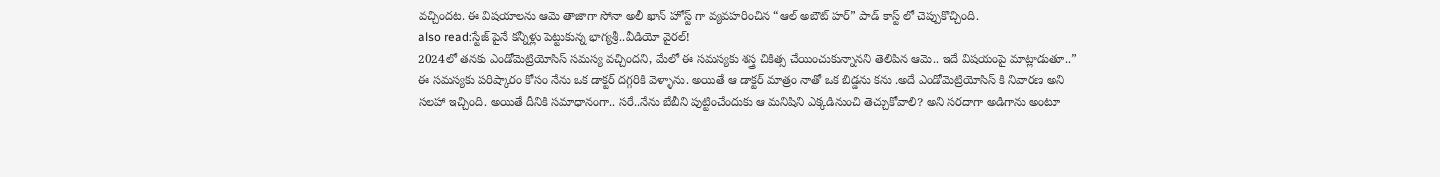వచ్చిందట. ఈ విషయాలను ఆమె తాజాగా సోనా అలీ ఖాన్ హోస్ట్ గా వ్యవహరించిన “ఆల్ అబౌట్ హర్” పాడ్ కాస్ట్ లో చెప్పుకొచ్చింది.
also read:స్టేజ్ పైనే కన్నీళ్లు పెట్టుకున్న భాగ్యశ్రీ..వీడియో వైరల్!
2024లో తనకు ఎండోమెట్రియోసిస్ సమస్య వచ్చిందని, మేలో ఈ సమస్యకు శస్త్ర చికిత్స చేయించుకున్నానని తెలిపిన ఆమె.. ఇదే విషయంపై మాట్లాడుతూ..” ఈ సమస్యకు పరిష్కారం కోసం నేను ఒక డాక్టర్ దగ్గరికి వెళ్ళాను. అయితే ఆ డాక్టర్ మాత్రం నాతో ఒక బిడ్డను కను .అదే ఎండోమెట్రియోసిస్ కి నివారణ అని సలహా ఇచ్చింది. అయితే దీనికి సమాధానంగా.. సరే..నేను బేబీని పుట్టించేందుకు ఆ మనిషిని ఎక్కడినుంచి తెచ్చుకోవాలి? అని సరదాగా అడిగాను అంటూ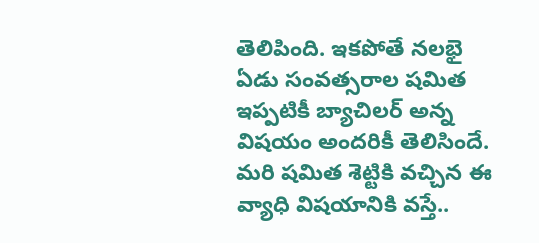తెలిపింది. ఇకపోతే నలభై ఏడు సంవత్సరాల షమిత ఇప్పటికీ బ్యాచిలర్ అన్న విషయం అందరికీ తెలిసిందే.
మరి షమిత శెట్టికి వచ్చిన ఈ వ్యాధి విషయానికి వస్తే..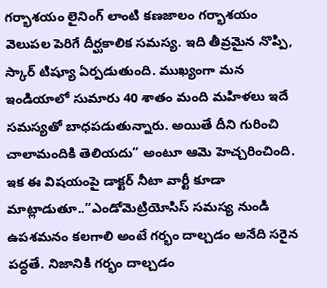గర్భాశయం లైనింగ్ లాంటి కణజాలం గర్భాశయం వెలుపల పెరిగే దీర్ఘకాలిక సమస్య. ఇది తీవ్రమైన నొప్పి, స్కార్ టిష్యూ ఏర్పడుతుంది. ముఖ్యంగా మన ఇండియాలో సుమారు 40 శాతం మంది మహిళలు ఇదే సమస్యతో బాధపడుతున్నారు. అయితే దీని గురించి చాలామందికి తెలియదు” అంటూ ఆమె హెచ్చరించింది. ఇక ఈ విషయంపై డాక్టర్ నీటా వార్టీ కూడా మాట్లాడుతూ..”ఎండోమెట్రియోసిస్ సమస్య నుండి ఉపశమనం కలగాలి అంటే గర్భం దాల్చడం అనేది సరైన పద్ధతే. నిజానికి గర్భం దాల్చడం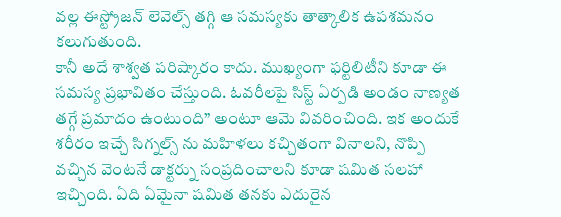వల్ల ఈస్ట్రోజన్ లెవెల్స్ తగ్గి ఆ సమస్యకు తాత్కాలిక ఉపశమనం కలుగుతుంది.
కానీ అదే శాశ్వత పరిష్కారం కాదు. ముఖ్యంగా ఫర్టిలిటీని కూడా ఈ సమస్య ప్రభావితం చేస్తుంది. ఓవరీలపై సిస్ట్ ఏర్పడి అండం నాణ్యత తగ్గే ప్రమాదం ఉంటుంది” అంటూ ఆమె వివరించింది. ఇక అందుకే శరీరం ఇచ్చే సిగ్నల్స్ ను మహిళలు కచ్చితంగా వినాలని, నొప్పి వచ్చిన వెంటనే డాక్టర్ను సంప్రదించాలని కూడా షమిత సలహా ఇచ్చింది. ఏది ఏమైనా షమిత తనకు ఎదురైన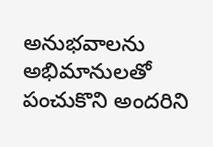అనుభవాలను అభిమానులతో పంచుకొని అందరిని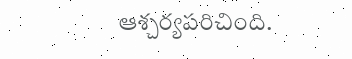ఆశ్చర్యపరిచింది.